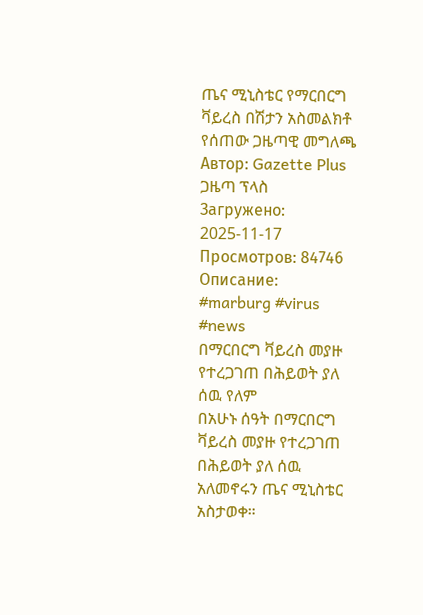ጤና ሚኒስቴር የማርበርግ ቫይረስ በሽታን አስመልክቶ የሰጠው ጋዜጣዊ መግለጫ
Автор: Gazette Plus ጋዜጣ ፕላስ
Загружено: 2025-11-17
Просмотров: 84746
Описание:
#marburg #virus #news
በማርበርግ ቫይረስ መያዙ የተረጋገጠ በሕይወት ያለ ሰዉ የለም
በአሁኑ ሰዓት በማርበርግ ቫይረስ መያዙ የተረጋገጠ በሕይወት ያለ ሰዉ አለመኖሩን ጤና ሚኒስቴር አስታወቀ።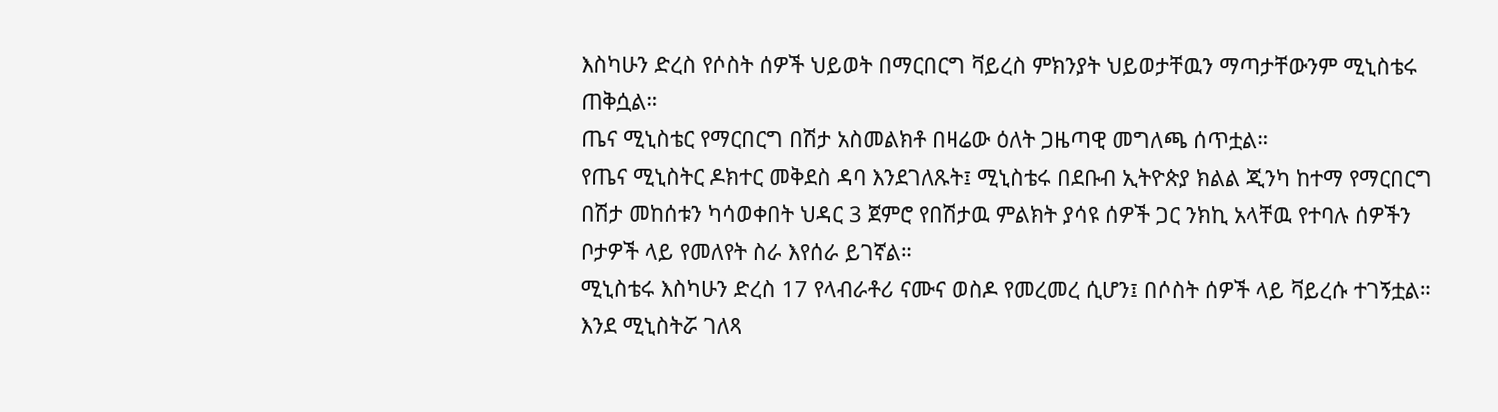እስካሁን ድረስ የሶስት ሰዎች ህይወት በማርበርግ ቫይረስ ምክንያት ህይወታቸዉን ማጣታቸውንም ሚኒስቴሩ ጠቅሷል።
ጤና ሚኒስቴር የማርበርግ በሽታ አስመልክቶ በዛሬው ዕለት ጋዜጣዊ መግለጫ ሰጥቷል።
የጤና ሚኒስትር ዶክተር መቅደስ ዳባ እንደገለጹት፤ ሚኒስቴሩ በደቡብ ኢትዮጵያ ክልል ጂንካ ከተማ የማርበርግ በሽታ መከሰቱን ካሳወቀበት ህዳር 3 ጀምሮ የበሽታዉ ምልክት ያሳዩ ሰዎች ጋር ንክኪ አላቸዉ የተባሉ ሰዎችን ቦታዎች ላይ የመለየት ስራ እየሰራ ይገኛል።
ሚኒስቴሩ እስካሁን ድረስ 17 የላብራቶሪ ናሙና ወስዶ የመረመረ ሲሆን፤ በሶስት ሰዎች ላይ ቫይረሱ ተገኝቷል።
እንደ ሚኒስትሯ ገለጻ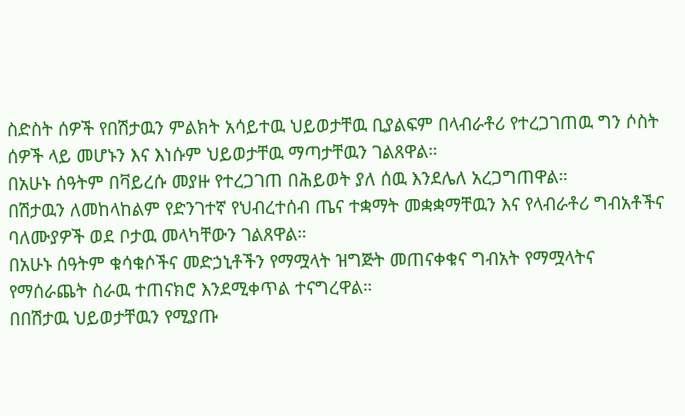ስድስት ሰዎች የበሽታዉን ምልክት አሳይተዉ ህይወታቸዉ ቢያልፍም በላብራቶሪ የተረጋገጠዉ ግን ሶስት ሰዎች ላይ መሆኑን እና እነሱም ህይወታቸዉ ማጣታቸዉን ገልጸዋል።
በአሁኑ ሰዓትም በቫይረሱ መያዙ የተረጋገጠ በሕይወት ያለ ሰዉ እንደሌለ አረጋግጠዋል።
በሽታዉን ለመከላከልም የድንገተኛ የህብረተሰብ ጤና ተቋማት መቋቋማቸዉን እና የላብራቶሪ ግብአቶችና ባለሙያዎች ወደ ቦታዉ መላካቸውን ገልጸዋል።
በአሁኑ ሰዓትም ቁሳቁሶችና መድኃኒቶችን የማሟላት ዝግጅት መጠናቀቁና ግብአት የማሟላትና የማሰራጨት ስራዉ ተጠናክሮ እንደሚቀጥል ተናግረዋል።
በበሽታዉ ህይወታቸዉን የሚያጡ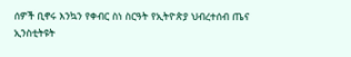ሰዎች ቢኖሩ እንኳን የቀብር ስነ ስርዓት የኢትዮጵያ ህብረተሰብ ጤና ኢንስቲትዩት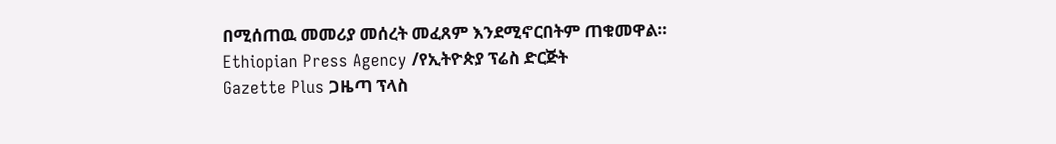በሚሰጠዉ መመሪያ መሰረት መፈጸም እንደሚኖርበትም ጠቁመዋል።
Ethiopian Press Agency /የኢትዮጵያ ፕሬስ ድርጅት
Gazette Plus ጋዜጣ ፕላስ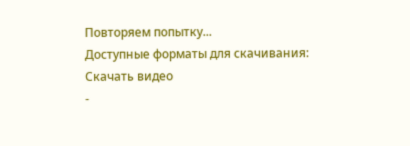Повторяем попытку...
Доступные форматы для скачивания:
Скачать видео
-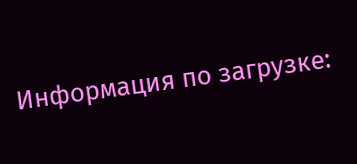Информация по загрузке: